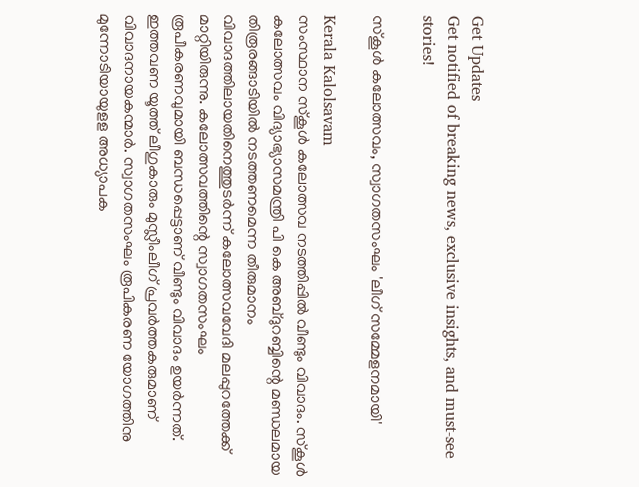Get Updates
Get notified of breaking news, exclusive insights, and must-see stories!

സ്‌കൂള്‍ കലോത്സവം, സ്വാഗതസംഘം 'ലീഗ് സമ്മേളനമായി'

Kerala Kalolsavam
സംസ്ഥാന സ്‌കൂള്‍ കലോത്സവ നടത്തിപ്പില്‍ വീണ്ടും വിവാദം. സ്‌കൂള്‍ കലോത്സവം വിദ്യാഭ്യാസമന്ത്രി പി കെ അബ്ദുറബ്ബിന്റെ മണ്ഡലമായ തിരൂരങ്ങാടിയില്‍ നടത്തണമെന്ന തീരുമാനം വിവാദത്തിലായതിനെത്തുടര്‍ന്ന് കലോത്സവവേദി മലപ്പുറത്തേക്ക് മാറ്റിയിരുന്നു. കലോത്സവത്തിന്റെ സ്വാഗതസംഘം രൂപീകരണവുമായി ബന്ധപ്പെട്ടാണ് വീണ്ടും വിവാദം ഉയര്‍ന്നത്. ഇത്തവണ യൂത്ത് ലീഗുകാരും മുസ്ലീംലീഗ് പ്രവര്‍ത്തകരുമാണ് വിവാദനായകന്മാര്‍. സ്വാഗതസംഘം രൂപികരണ യോഗത്തിനു മുന്നോടിയായുളള അധ്യാപക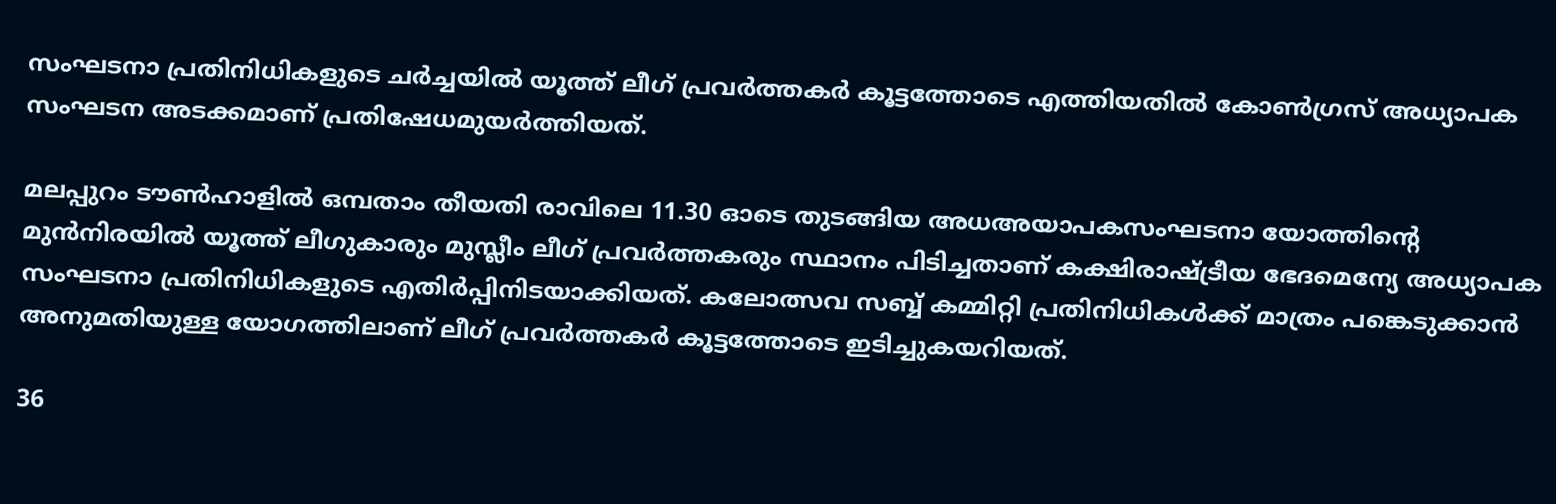സംഘടനാ പ്രതിനിധികളുടെ ചര്‍ച്ചയില്‍ യൂത്ത് ലീഗ് പ്രവര്‍ത്തകര്‍ കൂട്ടത്തോടെ എത്തിയതില്‍ കോണ്‍ഗ്രസ് അധ്യാപക സംഘടന അടക്കമാണ് പ്രതിഷേധമുയര്‍ത്തിയത്.

മലപ്പുറം ടൗണ്‍ഹാളില്‍ ഒമ്പതാം തീയതി രാവിലെ 11.30 ഓടെ തുടങ്ങിയ അധഅയാപകസംഘടനാ യോത്തിന്റെ മുന്‍നിരയില്‍ യൂത്ത് ലീഗുകാരും മുസ്ലീം ലീഗ് പ്രവര്‍ത്തകരും സ്ഥാനം പിടിച്ചതാണ് കക്ഷിരാഷ്ട്രീയ ഭേദമെന്യേ അധ്യാപക സംഘടനാ പ്രതിനിധികളുടെ എതിര്‍പ്പിനിടയാക്കിയത്. കലോത്സവ സബ്ബ് കമ്മിറ്റി പ്രതിനിധികള്‍ക്ക് മാത്രം പങ്കെടുക്കാന്‍ അനുമതിയുള്ള യോഗത്തിലാണ് ലീഗ് പ്രവര്‍ത്തകര്‍ കൂട്ടത്തോടെ ഇടിച്ചുകയറിയത്.

36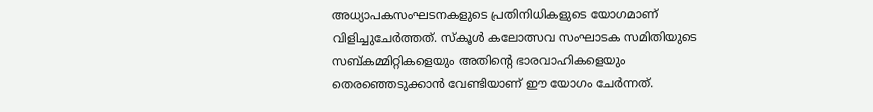അധ്യാപകസംഘടനകളുടെ പ്രതിനിധികളുടെ യോഗമാണ് വിളിച്ചുചേര്‍ത്തത്. സ്‌കൂള്‍ കലോത്സവ സംഘാടക സമിതിയുടെ സബ്കമ്മിറ്റികളെയും അതിന്റെ ഭാരവാഹികളെയും തെരഞ്ഞെടുക്കാന്‍ വേണ്ടിയാണ് ഈ യോഗം ചേര്‍ന്നത്.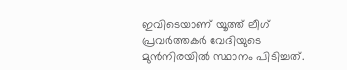ഇവിടെയാണ് യൂത്ത് ലീഗ് പ്രവര്‍ത്തകര്‍ വേദിയുടെ മുന്‍നിരയില്‍ സ്ഥാനം പിടിച്ചത്.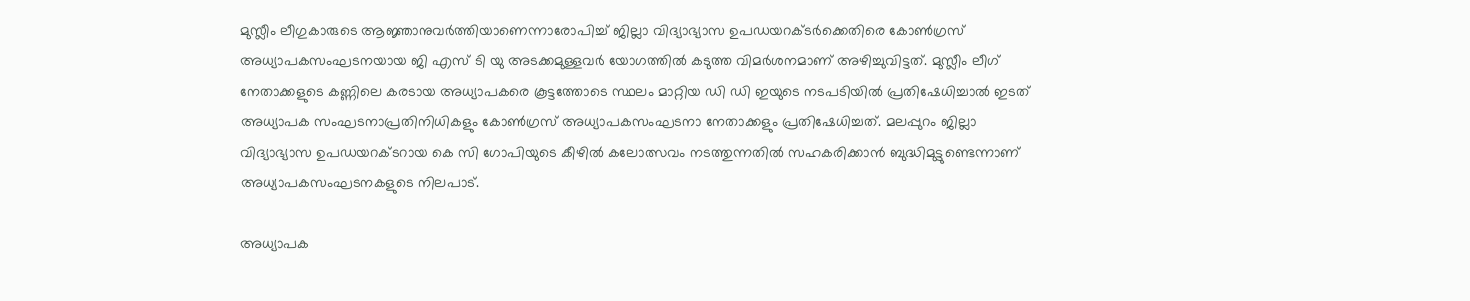മുസ്ലീം ലീഗുകാരുടെ ആജ്ഞാനുവര്‍ത്തിയാണെന്നാരോപിച്ച് ജില്ലാ വിദ്യാഭ്യാസ ഉപഡയറക്ടര്‍ക്കെതിരെ കോണ്‍ഗ്രസ് അധ്യാപകസംഘടനയായ ജി എസ് ടി യു അടക്കമുള്ളവര്‍ യോഗത്തില്‍ കടുത്ത വിമര്‍ശനമാണ് അഴിച്ചുവിട്ടത്. മുസ്ലീം ലീഗ് നേതാക്കളുടെ കണ്ണിലെ കരടായ അധ്യാപകരെ കൂട്ടത്തോടെ സ്ഥലം മാറ്റിയ ഡി ഡി ഇയുടെ നടപടിയില്‍ പ്രതിഷേധിച്ചാല്‍ ഇടത് അധ്യാപക സംഘടനാപ്രതിനിധികളും കോണ്‍ഗ്രസ് അധ്യാപകസംഘടനാ നേതാക്കളും പ്രതിഷേധിച്ചത്. മലപ്പുറം ജില്ലാ വിദ്യാഭ്യാസ ഉപഡയറക്ടറായ കെ സി ഗോപിയുടെ കീഴില്‍ കലോത്സവം നടത്തുന്നതില്‍ സഹകരിക്കാന്‍ ബുദ്ധിമുട്ടുണ്ടെന്നാണ് അധ്യാപകസംഘടനകളുടെ നിലപാട്.

അധ്യാപക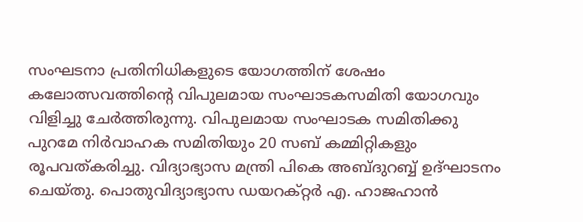സംഘടനാ പ്രതിനിധികളുടെ യോഗത്തിന് ശേഷം കലോത്സവത്തിന്റെ വിപുലമായ സംഘാടകസമിതി യോഗവും വിളിച്ചു ചേര്‍ത്തിരുന്നു. വിപുലമായ സംഘാടക സമിതിക്കു പുറമേ നിര്‍വാഹക സമിതിയും 20 സബ് കമ്മിറ്റികളും രൂപവത്കരിച്ചു. വിദ്യാഭ്യാസ മന്ത്രി പികെ അബ്ദുറബ്ബ് ഉദ്ഘാടനം ചെയ്തു. പൊതുവിദ്യാഭ്യാസ ഡയറക്റ്റര്‍ എ. ഹാജഹാന്‍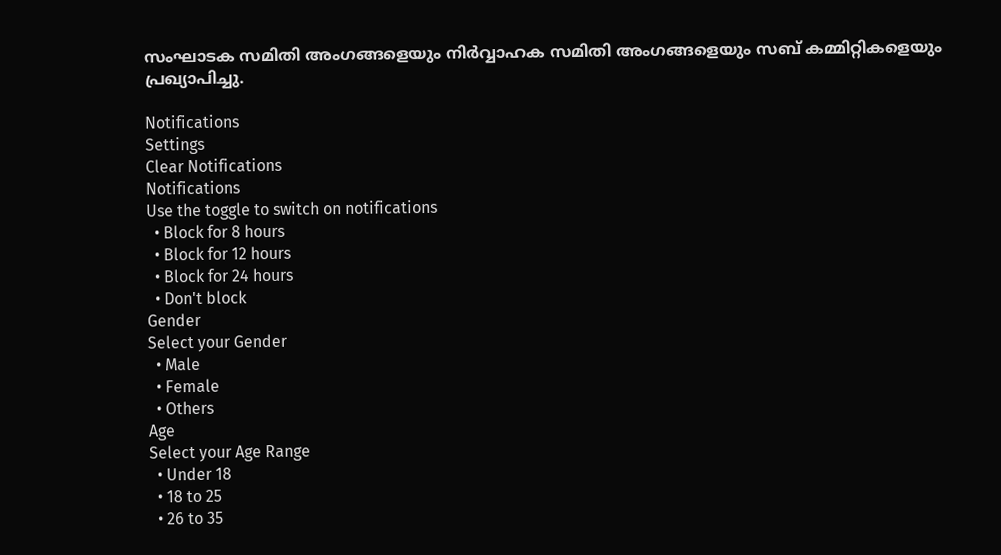സംഘാടക സമിതി അംഗങ്ങളെയും നിര്‍വ്വാഹക സമിതി അംഗങ്ങളെയും സബ് കമ്മിറ്റികളെയും പ്രഖ്യാപിച്ചു.

Notifications
Settings
Clear Notifications
Notifications
Use the toggle to switch on notifications
  • Block for 8 hours
  • Block for 12 hours
  • Block for 24 hours
  • Don't block
Gender
Select your Gender
  • Male
  • Female
  • Others
Age
Select your Age Range
  • Under 18
  • 18 to 25
  • 26 to 35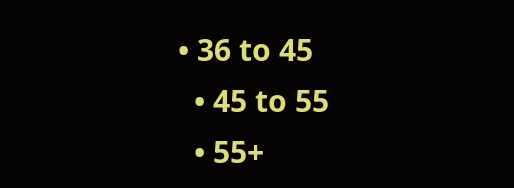• 36 to 45
  • 45 to 55
  • 55+